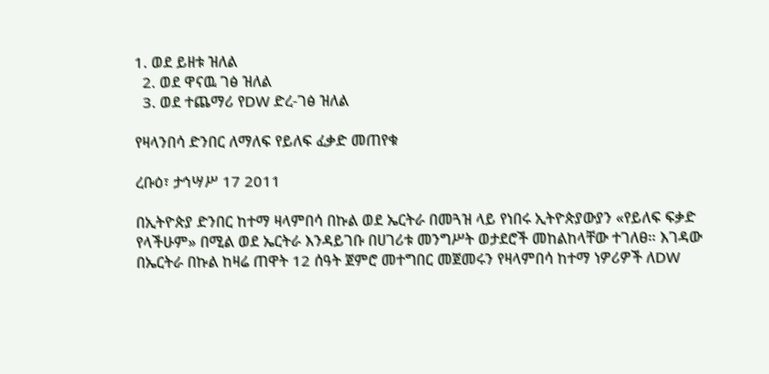1. ወደ ይዘቱ ዝለል
  2. ወደ ዋናዉ ገፅ ዝለል
  3. ወደ ተጨማሪ የDW ድረ-ገፅ ዝለል

የዛላንበሳ ድንበር ለማለፍ የይለፍ ፈቃድ መጠየቁ

ረቡዕ፣ ታኅሣሥ 17 2011

በኢትዮጵያ ድንበር ከተማ ዛላምበሳ በኩል ወደ ኤርትራ በመጓዝ ላይ የነበሩ ኢትዮጵያውያን «የይለፍ ፍቃድ የላችሁም» በሚል ወደ ኤርትራ እንዳይገቡ በሀገሪቱ መንግሥት ወታደሮች መከልከላቸው ተገለፀ። እገዳው በኤርትራ በኩል ከዛሬ ጠዋት 12 ሰዓት ጀምሮ መተግበር መጀመሩን የዛላምበሳ ከተማ ነዎሪዎች ለDW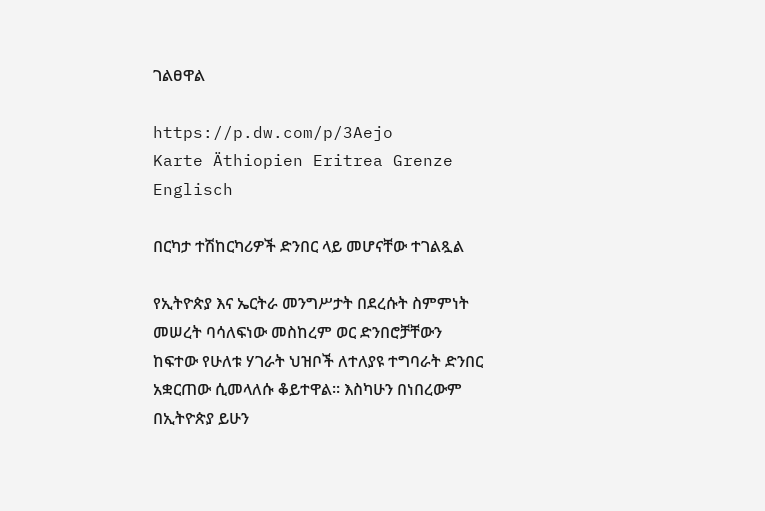ገልፀዋል

https://p.dw.com/p/3Aejo
Karte Äthiopien Eritrea Grenze Englisch

በርካታ ተሽከርካሪዎች ድንበር ላይ መሆናቸው ተገልጿል

የኢትዮጵያ እና ኤርትራ መንግሥታት በደረሱት ስምምነት መሠረት ባሳለፍነው መስከረም ወር ድንበሮቻቸውን ከፍተው የሁለቱ ሃገራት ህዝቦች ለተለያዩ ተግባራት ድንበር አቋርጠው ሲመላለሱ ቆይተዋል፡፡ እስካሁን በነበረውም በኢትዮጵያ ይሁን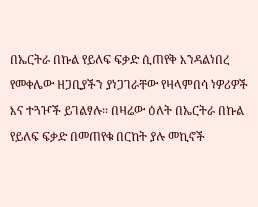በኤርትራ በኩል የይለፍ ፍቃድ ሲጠየቅ እንዳልነበረ የመቀሌው ዘጋቢያችን ያነጋገራቸው የዛላምበሳ ነዎሪዎች እና ተጓዦች ይገልፃሉ፡፡ በዛሬው ዕለት በኤርትራ በኩል የይለፍ ፍቃድ በመጠየቁ በርከት ያሉ መኪኖች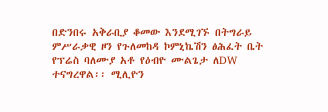በድንበሩ አቅራቢያ ቆመው እንደሚገኙ በትግራይ ምሥራቃዊ ዞን የጉለመከዳ ኮምኒኬሽን ፅሕፈት ቤት የፕሬስ ባለሙያ አቶ የዕብዮ ሙልጌታ ለDW ተናግረዋል፡፡ ሚሊዮን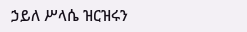ኃይለ ሥላሴ ዝርዝሩን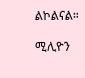ልኮልናል።

ሚሊዮን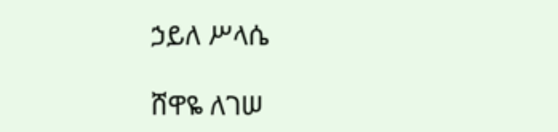ኃይለ ሥላሴ

ሸዋዬ ለገሠ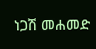ነጋሽ መሐመድ